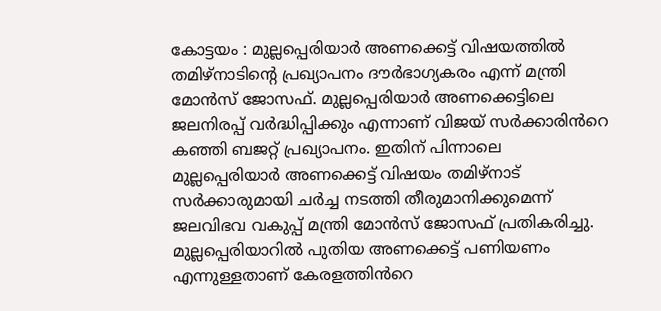കോട്ടയം : മുല്ലപ്പെരിയാർ അണക്കെട്ട് വിഷയത്തിൽ തമിഴ്നാടിന്റെ പ്രഖ്യാപനം ദൗർഭാഗ്യകരം എന്ന് മന്ത്രി മോൻസ് ജോസഫ്. മുല്ലപ്പെരിയാർ അണക്കെട്ടിലെ ജലനിരപ്പ് വർദ്ധിപ്പിക്കും എന്നാണ് വിജയ് സർക്കാരിൻറെ കഞ്ഞി ബജറ്റ് പ്രഖ്യാപനം. ഇതിന് പിന്നാലെ മുല്ലപ്പെരിയാർ അണക്കെട്ട് വിഷയം തമിഴ്നാട് സർക്കാരുമായി ചർച്ച നടത്തി തീരുമാനിക്കുമെന്ന് ജലവിഭവ വകുപ്പ് മന്ത്രി മോൻസ് ജോസഫ് പ്രതികരിച്ചു.
മുല്ലപ്പെരിയാറിൽ പുതിയ അണക്കെട്ട് പണിയണം എന്നുള്ളതാണ് കേരളത്തിൻറെ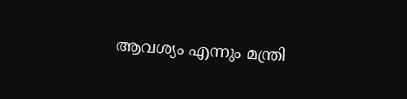ആവശ്യം എന്നും മന്ത്രി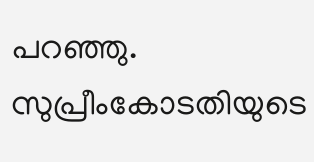പറഞ്ഞു. സുപ്രീംകോടതിയുടെ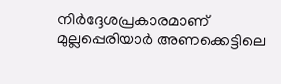നിർദ്ദേശപ്രകാരമാണ് മുല്ലപ്പെരിയാർ അണക്കെട്ടിലെ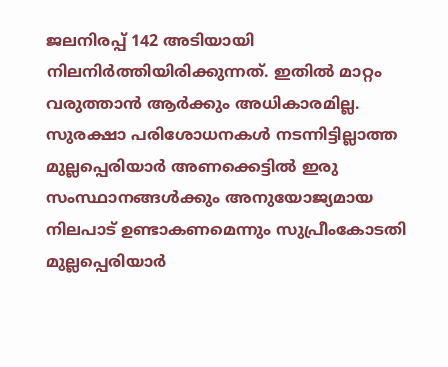ജലനിരപ്പ് 142 അടിയായി നിലനിർത്തിയിരിക്കുന്നത്. ഇതിൽ മാറ്റം വരുത്താൻ ആർക്കും അധികാരമില്ല. സുരക്ഷാ പരിശോധനകൾ നടന്നിട്ടില്ലാത്ത മുല്ലപ്പെരിയാർ അണക്കെട്ടിൽ ഇരു സംസ്ഥാനങ്ങൾക്കും അനുയോജ്യമായ നിലപാട് ഉണ്ടാകണമെന്നും സുപ്രീംകോടതി മുല്ലപ്പെരിയാർ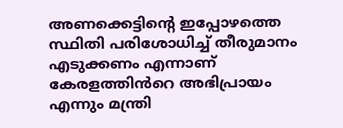അണക്കെട്ടിന്റെ ഇപ്പോഴത്തെ സ്ഥിതി പരിശോധിച്ച് തീരുമാനം എടുക്കണം എന്നാണ് കേരളത്തിൻറെ അഭിപ്രായം എന്നും മന്ത്രി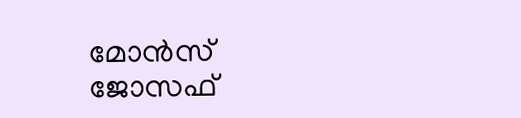മോൻസ് ജോസഫ്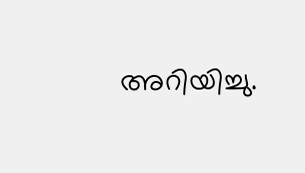അറിയിച്ചു.